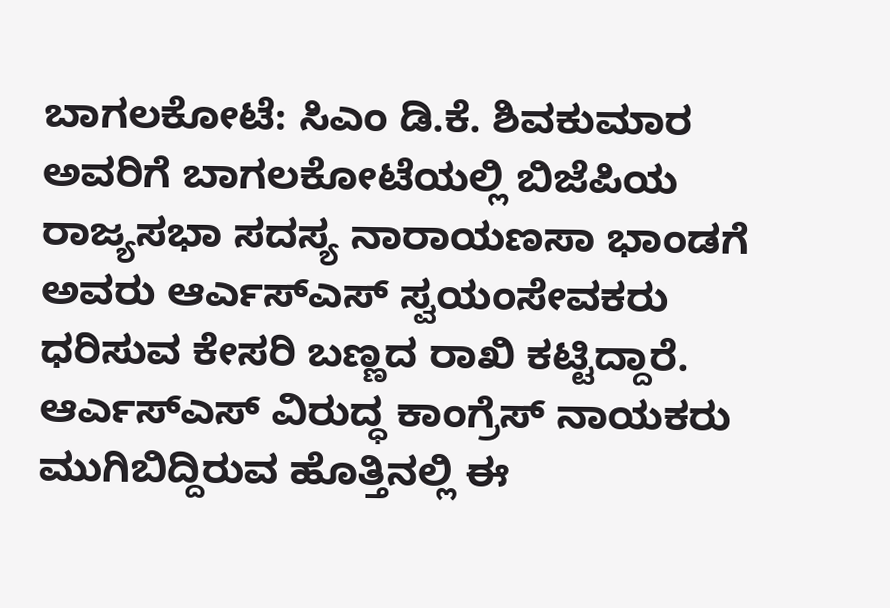ಬಾಗಲಕೋಟೆ: ಸಿಎಂ ಡಿ.ಕೆ. ಶಿವಕುಮಾರ ಅವರಿಗೆ ಬಾಗಲಕೋಟೆಯಲ್ಲಿ ಬಿಜೆಪಿಯ ರಾಜ್ಯಸಭಾ ಸದಸ್ಯ ನಾರಾಯಣಸಾ ಭಾಂಡಗೆ ಅವರು ಆರ್ಎಸ್ಎಸ್ ಸ್ವಯಂಸೇವಕರು ಧರಿಸುವ ಕೇಸರಿ ಬಣ್ಣದ ರಾಖಿ ಕಟ್ಟಿದ್ದಾರೆ.
ಆರ್ಎಸ್ಎಸ್ ವಿರುದ್ಧ ಕಾಂಗ್ರೆಸ್ ನಾಯಕರು ಮುಗಿಬಿದ್ದಿರುವ ಹೊತ್ತಿನಲ್ಲಿ ಈ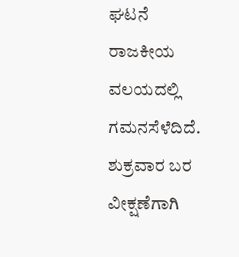ಘಟನೆ ರಾಜಕೀಯ ವಲಯದಲ್ಲಿ ಗಮನಸೆಳೆದಿದೆ.
ಶುಕ್ರವಾರ ಬರ ವೀಕ್ಷಣೆಗಾಗಿ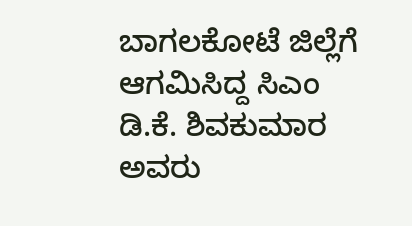ಬಾಗಲಕೋಟೆ ಜಿಲ್ಲೆಗೆ ಆಗಮಿಸಿದ್ದ ಸಿಎಂ ಡಿ.ಕೆ. ಶಿವಕುಮಾರ ಅವರು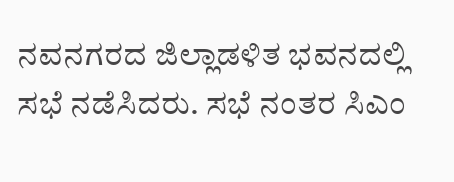ನವನಗರದ ಜಿಲ್ಲಾಡಳಿತ ಭವನದಲ್ಲಿ ಸಭೆ ನಡೆಸಿದರು. ಸಭೆ ನಂತರ ಸಿಎಂ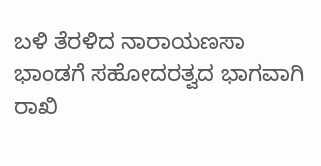ಬಳಿ ತೆರಳಿದ ನಾರಾಯಣಸಾ ಭಾಂಡಗೆ ಸಹೋದರತ್ವದ ಭಾಗವಾಗಿ ರಾಖಿ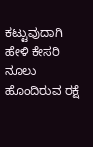ಕಟ್ಟುವುದಾಗಿ ಹೇಳಿ ಕೇಸರಿ ನೂಲು ಹೊಂದಿರುವ ರಕ್ಷೆ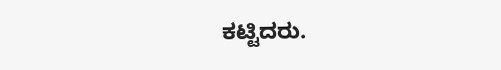ಕಟ್ಟಿದರು.